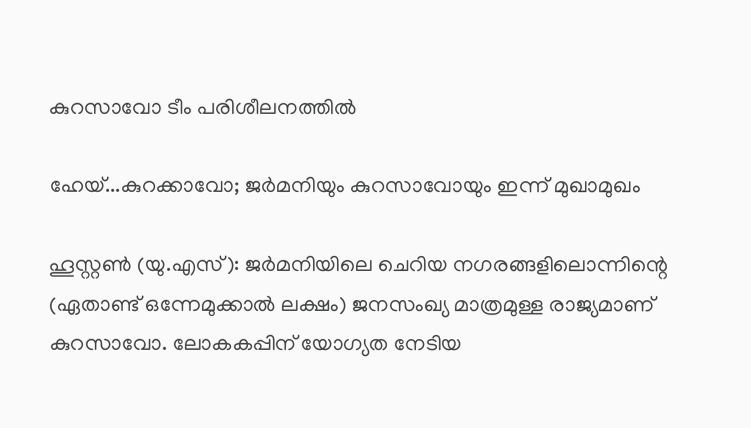കുറസാവോ ടീം പരിശീലനത്തിൽ

ഹേയ്...കുറക്കാവോ; ജർമനിയും കുറസാവോയും ഇന്ന് മുഖാമുഖം

ഹൂസ്റ്റൺ (യു.എസ്): ജർമനിയിലെ ചെറിയ നഗരങ്ങളിലൊന്നിന്റെ (ഏതാണ്ട് ഒന്നേമുക്കാൽ ലക്ഷം) ജനസംഖ്യ മാത്രമുള്ള രാജ്യമാണ് കുറസാവോ. ലോകകപ്പിന് യോഗ്യത നേടിയ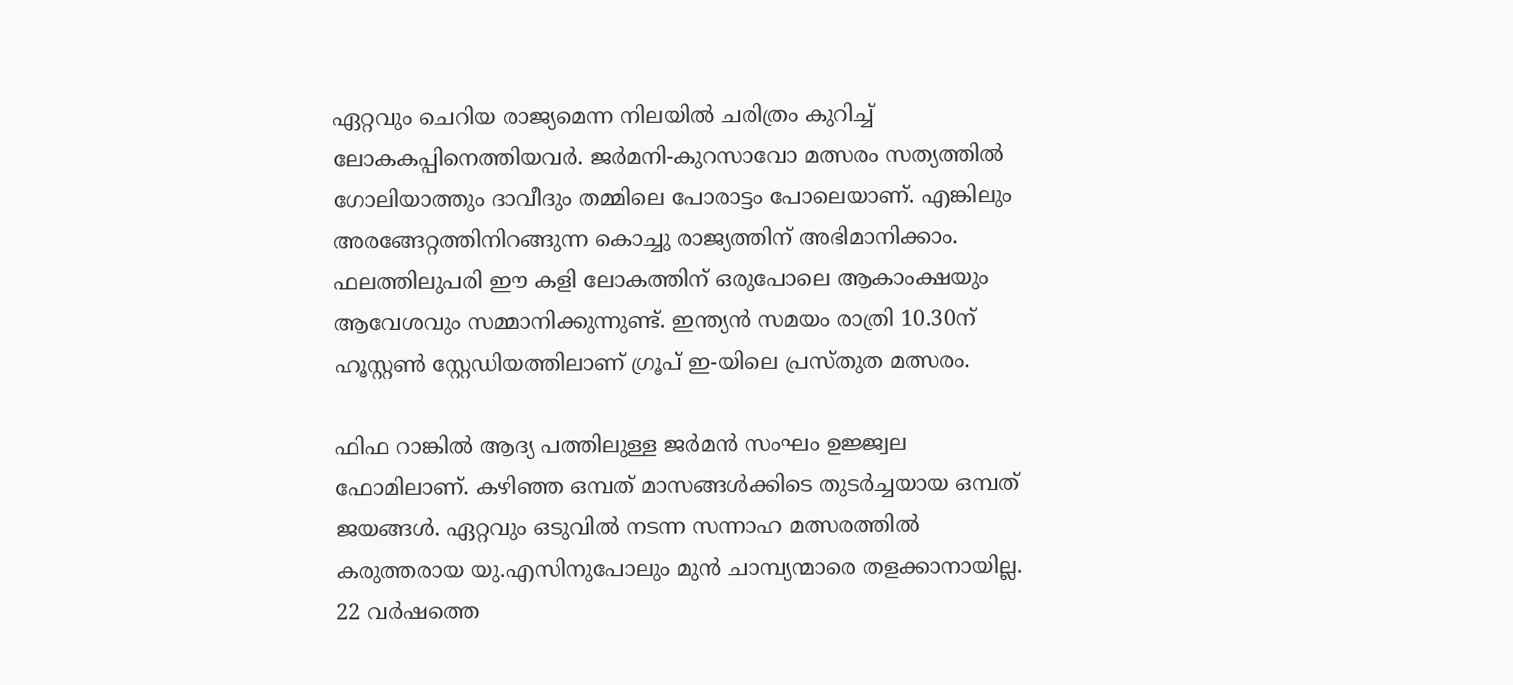ഏറ്റവും ചെറിയ രാജ്യമെന്ന നിലയിൽ ചരിത്രം കുറിച്ച് ലോകകപ്പിനെത്തിയവർ. ജർമനി-കുറസാവോ മത്സരം സത്യത്തിൽ ഗോലിയാത്തും ദാവീദും തമ്മിലെ പോരാട്ടം പോലെയാണ്. എങ്കിലും അരങ്ങേറ്റത്തിനിറങ്ങുന്ന കൊച്ചു രാജ്യത്തിന് അഭിമാനിക്കാം. ഫലത്തിലുപരി ഈ കളി ലോകത്തിന് ഒരുപോലെ ആകാംക്ഷയും ആവേശവും സമ്മാനിക്കുന്നുണ്ട്. ഇന്ത്യൻ സമയം രാത്രി 10.30ന് ഹൂസ്റ്റൺ സ്റ്റേഡിയത്തിലാണ് ഗ്രൂപ് ഇ-യിലെ പ്രസ്തുത മത്സരം.

ഫിഫ റാങ്കിൽ ആദ്യ പത്തിലുള്ള ജർമൻ സംഘം ഉജ്ജ്വല ഫോമിലാണ്. കഴിഞ്ഞ ഒമ്പത് മാസങ്ങൾക്കിടെ തുടർച്ചയായ ഒമ്പത് ജയങ്ങൾ. ഏറ്റവും ഒടുവിൽ നടന്ന സന്നാഹ മത്സരത്തിൽ കരുത്തരായ യു.എസിനുപോലും മുൻ ചാമ്പ്യന്മാരെ തളക്കാനാ‍യില്ല. 22 വർഷത്തെ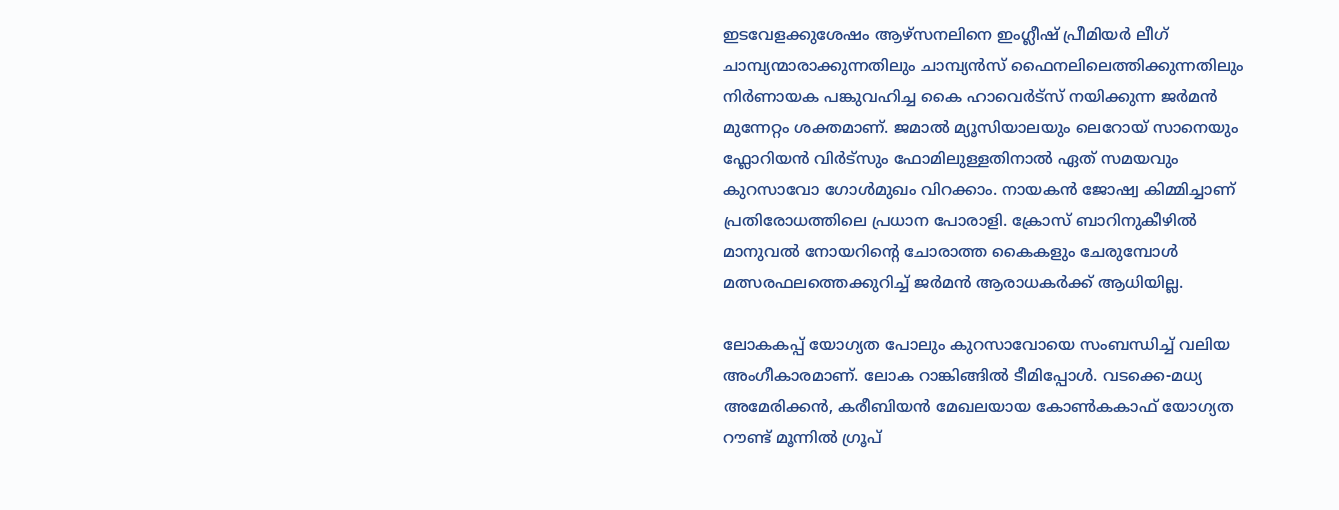ഇടവേളക്കുശേഷം ആഴ്സനലിനെ ഇംഗ്ലീഷ് പ്രീമിയർ ലീഗ് ചാമ്പ്യന്മാരാക്കുന്നതിലും ചാമ്പ്യൻസ് ഫൈനലിലെത്തിക്കുന്നതിലും നിർണായക പങ്കുവഹിച്ച കൈ ഹാവെർട്സ് നയിക്കുന്ന ജർമൻ മുന്നേറ്റം ശക്തമാണ്. ജമാൽ മ്യൂസിയാലയും ലെറോയ് സാനെയും ഫ്ലോറിയൻ വിർട്സും ഫോമിലുള്ളതിനാൽ ഏത് സമയവും കുറസാവോ ഗോൾമുഖം വിറക്കാം. നായകൻ ജോഷ്വ കിമ്മിച്ചാണ് പ്രതിരോധത്തിലെ പ്രധാന പോരാളി. ക്രോസ് ബാറിനുകീഴിൽ മാനുവൽ നോയറിന്റെ ചോരാത്ത കൈകളും ചേരുമ്പോൾ മത്സരഫലത്തെക്കുറിച്ച് ജർമൻ ആരാധകർക്ക് ആധിയില്ല.

ലോകകപ്പ് യോഗ്യത പോലും കുറസാവോയെ സംബന്ധിച്ച് വലിയ അംഗീകാരമാണ്. ലോക റാങ്കിങ്ങിൽ ടീമിപ്പോൾ. വടക്കെ-മധ്യ അമേരിക്കൻ, കരീബിയൻ മേഖലയായ കോൺകകാഫ് യോഗ്യത റൗണ്ട് മൂന്നിൽ ഗ്രൂപ്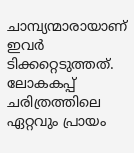ചാമ്പ്യന്മാരായാണ് ഇവർ ടിക്കറ്റെടുത്തത്. ലോകകപ്പ് ചരിത്രത്തിലെ ഏറ്റവും പ്രായം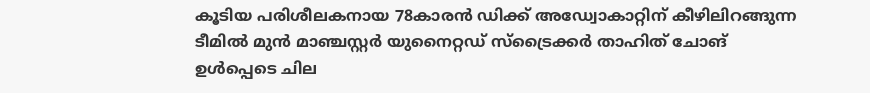കൂടിയ പരിശീലകനായ 78കാരൻ ഡിക്ക് അഡ്വോകാറ്റിന് കീഴിലിറങ്ങുന്ന ടീമിൽ മുൻ മാഞ്ചസ്റ്റർ യുനൈറ്റഡ് സ്ട്രൈക്കർ താഹിത് ചോങ് ഉൾപ്പെടെ ചില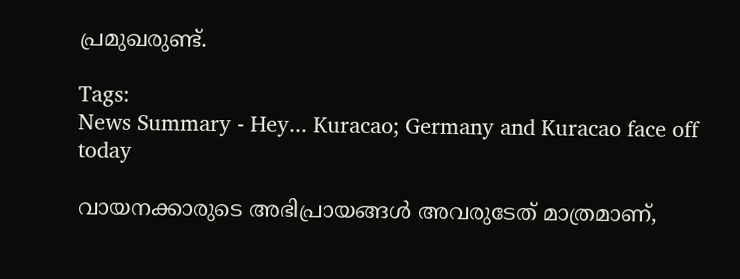പ്രമുഖരുണ്ട്.

Tags:
News Summary - Hey... Kuracao; Germany and Kuracao face off today

വായനക്കാരുടെ അഭിപ്രായങ്ങള്‍ അവരുടേത് മാത്രമാണ്,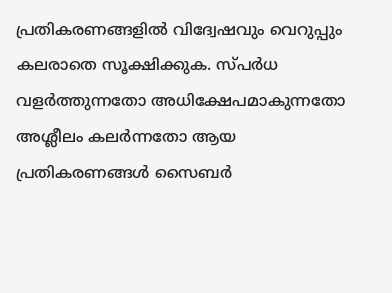പ്രതികരണങ്ങളിൽ വിദ്വേഷവും വെറുപ്പും കലരാതെ സൂക്ഷിക്കുക. സ്പർധ വളർത്തുന്നതോ അധിക്ഷേപമാകുന്നതോ അശ്ലീലം കലർന്നതോ ആയ പ്രതികരണങ്ങൾ സൈബർ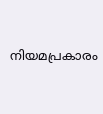നിയമപ്രകാരം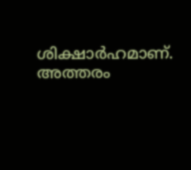ശിക്ഷാർഹമാണ്. അത്തരം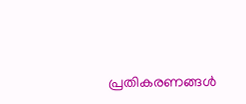പ്രതികരണങ്ങൾ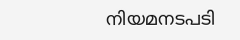നിയമനടപടി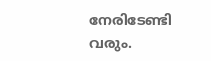നേരിടേണ്ടി വരും.